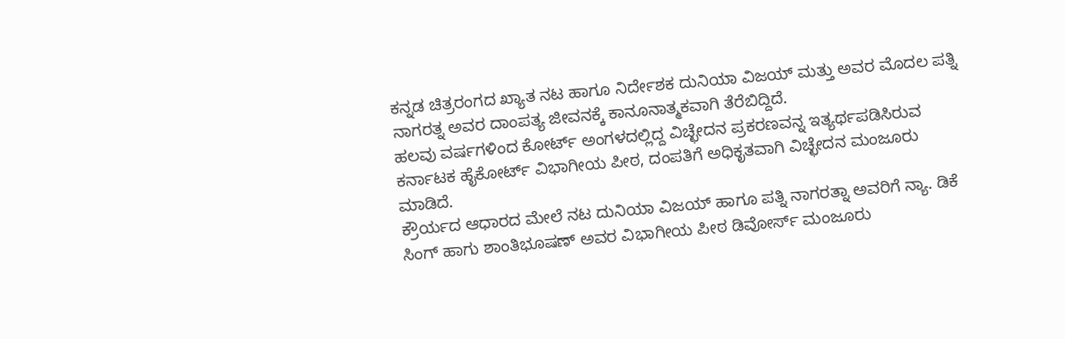ಕನ್ನಡ ಚಿತ್ರರಂಗದ ಖ್ಯಾತ ನಟ ಹಾಗೂ ನಿರ್ದೇಶಕ ದುನಿಯಾ ವಿಜಯ್ ಮತ್ತು ಅವರ ಮೊದಲ ಪತ್ನಿ ನಾಗರತ್ನ ಅವರ ದಾಂಪತ್ಯ ಜೀವನಕ್ಕೆ ಕಾನೂನಾತ್ಮಕವಾಗಿ ತೆರೆಬಿದ್ದಿದೆ.
ಹಲವು ವರ್ಷಗಳಿಂದ ಕೋರ್ಟ್ ಅಂಗಳದಲ್ಲಿದ್ದ ವಿಚ್ಛೇದನ ಪ್ರಕರಣವನ್ನ ಇತ್ಯರ್ಥಪಡಿಸಿರುವ ಕರ್ನಾಟಕ ಹೈಕೋರ್ಟ್ ವಿಭಾಗೀಯ ಪೀಠ, ದಂಪತಿಗೆ ಅಧಿಕೃತವಾಗಿ ವಿಚ್ಛೇದನ ಮಂಜೂರು ಮಾಡಿದೆ.
ಕ್ರೌರ್ಯದ ಆಧಾರದ ಮೇಲೆ ನಟ ದುನಿಯಾ ವಿಜಯ್ ಹಾಗೂ ಪತ್ನಿ ನಾಗರತ್ನಾ ಅವರಿಗೆ ನ್ಯಾ. ಡಿಕೆ ಸಿಂಗ್ ಹಾಗು ಶಾಂತಿಭೂಷಣ್ ಅವರ ವಿಭಾಗೀಯ ಪೀಠ ಡಿವೋರ್ಸ್ ಮಂಜೂರು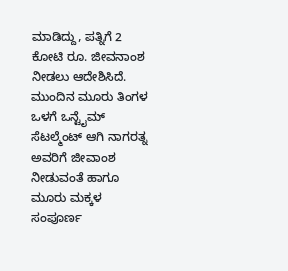ಮಾಡಿದ್ದು, ಪತ್ನಿಗೆ 2 ಕೋಟಿ ರೂ. ಜೀವನಾಂಶ ನೀಡಲು ಆದೇಶಿಸಿದೆ.
ಮುಂದಿನ ಮೂರು ತಿಂಗಳ ಒಳಗೆ ಒನ್ಟೈಮ್ ಸೆಟಲ್ಮೆಂಟ್ ಆಗಿ ನಾಗರತ್ನ ಅವರಿಗೆ ಜೀವಾಂಶ ನೀಡುವಂತೆ ಹಾಗೂ ಮೂರು ಮಕ್ಕಳ ಸಂಪೂರ್ಣ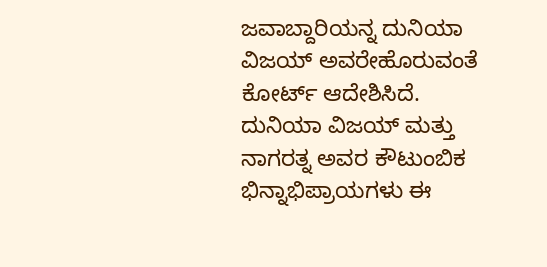ಜವಾಬ್ದಾರಿಯನ್ನ ದುನಿಯಾ ವಿಜಯ್ ಅವರೇಹೊರುವಂತೆ ಕೋರ್ಟ್ ಆದೇಶಿಸಿದೆ.
ದುನಿಯಾ ವಿಜಯ್ ಮತ್ತು ನಾಗರತ್ನ ಅವರ ಕೌಟುಂಬಿಕ ಭಿನ್ನಾಭಿಪ್ರಾಯಗಳು ಈ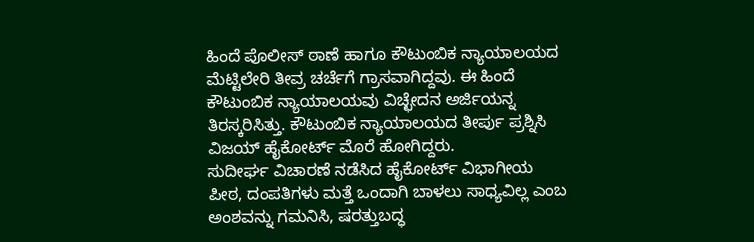ಹಿಂದೆ ಪೊಲೀಸ್ ಠಾಣೆ ಹಾಗೂ ಕೌಟುಂಬಿಕ ನ್ಯಾಯಾಲಯದ ಮೆಟ್ಟಿಲೇರಿ ತೀವ್ರ ಚರ್ಚೆಗೆ ಗ್ರಾಸವಾಗಿದ್ದವು. ಈ ಹಿಂದೆ ಕೌಟುಂಬಿಕ ನ್ಯಾಯಾಲಯವು ವಿಚ್ಛೇದನ ಅರ್ಜಿಯನ್ನ ತಿರಸ್ಕರಿಸಿತ್ತು. ಕೌಟುಂಬಿಕ ನ್ಯಾಯಾಲಯದ ತೀರ್ಪು ಪ್ರಶ್ನಿಸಿ ವಿಜಯ್ ಹೈಕೋರ್ಟ್ ಮೊರೆ ಹೋಗಿದ್ದರು.
ಸುದೀರ್ಘ ವಿಚಾರಣೆ ನಡೆಸಿದ ಹೈಕೋರ್ಟ್ ವಿಭಾಗೀಯ ಪೀಠ, ದಂಪತಿಗಳು ಮತ್ತೆ ಒಂದಾಗಿ ಬಾಳಲು ಸಾಧ್ಯವಿಲ್ಲ ಎಂಬ ಅಂಶವನ್ನು ಗಮನಿಸಿ, ಷರತ್ತುಬದ್ಧ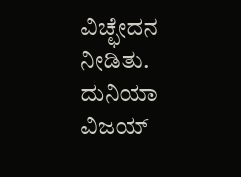ವಿಚ್ಛೇದನ ನೀಡಿತು. ದುನಿಯಾ ವಿಜಯ್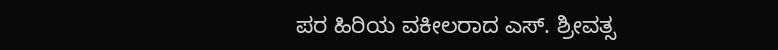ಪರ ಹಿರಿಯ ವಕೀಲರಾದ ಎಸ್. ಶ್ರೀವತ್ಸ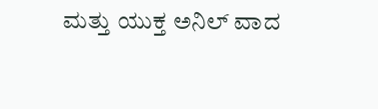ಮತ್ತು ಯುಕ್ತ ಅನಿಲ್ ವಾದ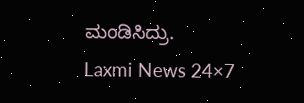ಮಂಡಿಸಿದ್ರು.
Laxmi News 24×7